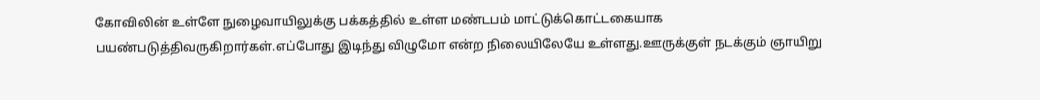கோவிலின் உள்ளே நுழைவாயிலுக்கு பக்கத்தில் உள்ள மண்டபம் மாட்டுக்கொட்டகையாக பயண்படுத்திவருகிறார்கள்.எப்போது இடிந்து விழுமோ என்ற நிலையிலேயே உள்ளது.ஊருக்குள் நடக்கும் ஞாயிறு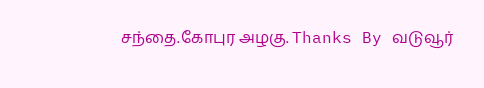சந்தை.கோபுர அழகு. Thanks By வடுவூர்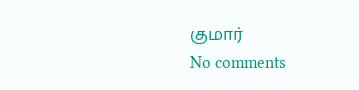குமார்
No comments